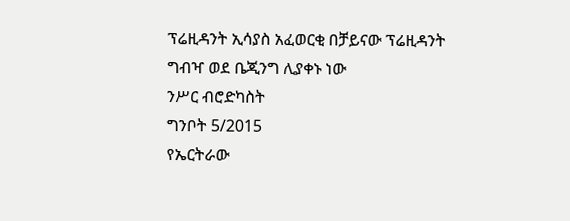ፕሬዚዳንት ኢሳያስ አፈወርቂ በቻይናው ፕሬዚዳንት ግብዣ ወደ ቤጂንግ ሊያቀኑ ነው
ንሥር ብሮድካስት
ግንቦት 5/2015
የኤርትራው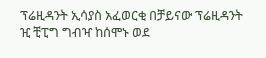ፕሬዚዳንት ኢሳያስ አፈወርቂ በቻይናው ፕሬዚዳንት ዢ ቺፒግ ግብዣ ከሰሞኑ ወደ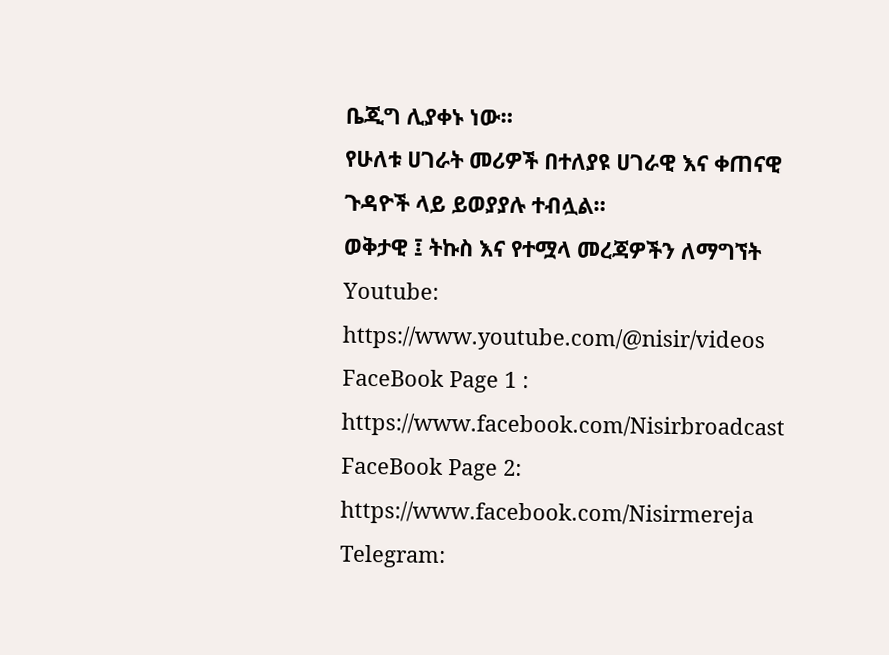ቤጂግ ሊያቀኑ ነው።
የሁለቱ ሀገራት መሪዎች በተለያዩ ሀገራዊ እና ቀጠናዊ ጉዳዮች ላይ ይወያያሉ ተብሏል።
ወቅታዊ ፤ ትኩስ እና የተሟላ መረጃዎችን ለማግኘት
Youtube: https://www.youtube.com/@nisir/videos
FaceBook Page 1 : https://www.facebook.com/Nisirbroadcast
FaceBook Page 2: https://www.facebook.com/Nisirmereja
Telegram: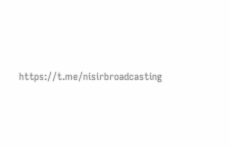https://t.me/nisirbroadcasting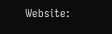Website: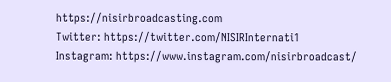https://nisirbroadcasting.com
Twitter: https://twitter.com/NISIRInternati1
Instagram: https://www.instagram.com/nisirbroadcast/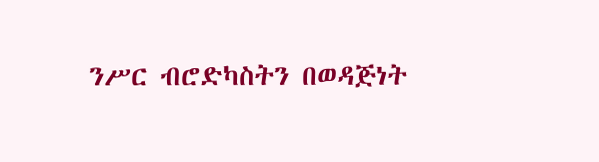ንሥር ብሮድካስትን በወዳጅነት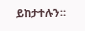ይከታተሉን።